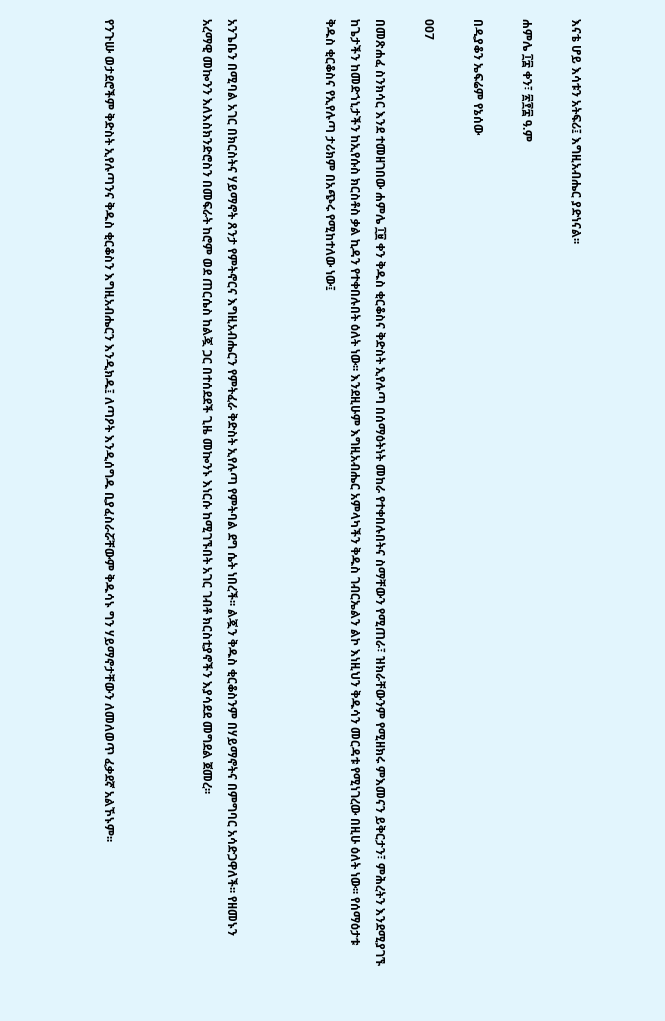እናቴ ሆይ እሳቱን አትፍሪ፤ እግዚአብሔር ያድነናል፡፡

ሐምሌ ፲፰ ቀን፣ ፳፻፰ ዓ.ም

በዲያቆን ኤፍሬም የኔሰው

007

በመጽሐፈ ስንክሳር እንደ ተመዘገበው ሐምሌ ፲፱ ቀን ቅዱስ ቂርቆስና ቅድስት ኢየሉጣ በሰማዕትነት መከራ የተቀበሉበትና ስማቸውን የሚጠራ፣ ዝክራቸውንም የሚዘክሩ ምእመናን ይቅርታን፣ ምሕረትን እንደሚያገኙ ከጌታችን ከመድኀኒታችን ከኢየሱስ ክርስቶስ ቃል ኪዳን የተቀበሉበት ዕለት ነው፡፡ እንደዚሁም እግዚአብሔር አምላካችን ቅዱስ ገብርኤልን ልኮ እነዚህን ቅዱሳን መርዳቱ የሚነገረው በዚሁ ዕለት ነው፡፡ የሰማዕታቱ ቅዱስ ቂርቆስና የኢየሉጣ ታሪክም በአጭሩ የሚከተለው ነው፤



አንጌቤን በሚባል አገር በክርስትና ሃይማኖት ጸንታ የምትኖርና እግዚአብሔርን የምትፈራ ቅድስት ኢየሉጣ የምትባል ደግ ሴት ነበረች፡፡ ልጇን ቅዱስ ቂርቆስንም በሃይማኖትና በምግባር አሳድጋዋለች፡፡ የዘመኑን አረማዊ መኰንን እለእስክንድሮስን በመፍራት ከሮም ወደ ጠርሴስ ከልጇ ጋር በተሰደደች ጊዜ መኰንኑ እነርሱ ከሚገኙበት አገር ገብቶ ክርስቲያኖችን እያሳደደ መግደል ጀመረ፡፡



የንጉሡ ወታደሮችም ቅድስት ኢየሉጣንና ቅዱስ ቂርቆስን እግዚአብሔርን እንዲክዱ፤ ለጣዖት እንዲሰግዱ ቢያፈስራሯቸውም ቅዱሳኑ ግን ሃይማኖታቸውን ለመለወጥ ፈቃደኛ አልኾኑም፡፡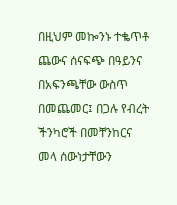በዚህም መኰንኑ ተቈጥቶ ጨውና ሰናፍጭ በዓይንና በአፍንጫቸው ውስጥ በመጨመር፤ በጋሉ የብረት ችንካሮች በመቸንከርና መላ ሰውነታቸውን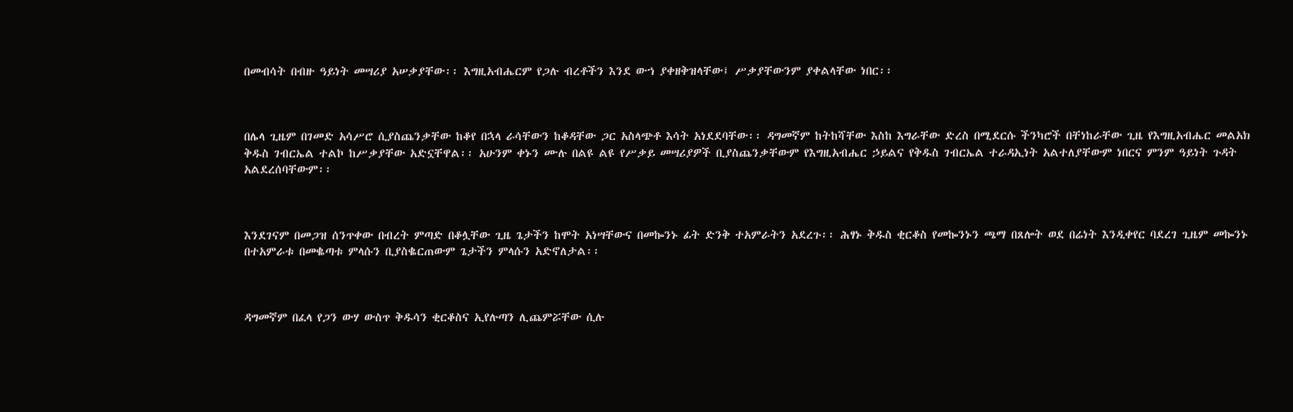በመብሳት በብዙ ዓይነት መሣሪያ አሠቃያቸው፡፡ እግዚአብሔርም የጋሉ ብረቶችን እንደ ውኀ ያቀዘቅዝላቸው፤ ሥቃያቸውንም ያቀልላቸው ነበር፡፡



በሌላ ጊዜም በገመድ አሳሥሮ ሲያስጨንቃቸው ከቆየ በኋላ ራሳቸውን ከቆዳቸው ጋር አስላጭቶ እሳት አነደደባቸው፡፡ ዳግመኛም ከትከሻቸው እስከ እግራቸው ድረስ በሚደርሱ ችንካሮች በቸነከራቸው ጊዜ የእግዚአብሔር መልአክ ቅዱስ ገብርኤል ተልኮ ከሥቃያቸው አድኗቸዋል፡፡ አሁንም ቀኑን ሙሉ በልዩ ልዩ የሥቃይ መሣሪያዎች ቢያስጨንቃቸውም የእግዚአብሔር ኃይልና የቅዱስ ገብርኤል ተራዳኢነት አልተለያቸውም ነበርና ምንም ዓይነት ጉዳት አልደረሰባቸውም፡፡



እንደገናም በመጋዝ ሰንጥቀው በብረት ምጣድ በቆሏቸው ጊዜ ጌታችን ከሞት አነሣቸውና በመኰንኑ ፊት ድንቅ ተአምራትን አደረጉ፡፡ ሕፃኑ ቅዱስ ቂርቆስ የመኰንኑን ጫማ በጸሎት ወደ በሬነት እንዲቀየር ባደረገ ጊዜም መኰንኑ በተአምራቱ በመቈጣቱ ምላሱን ቢያስቈርጠውም ጌታችን ምላሱን አድኖለታል፡፡



ዳግመኛም በፈላ የጋን ውሃ ውስጥ ቅዱሳን ቂርቆስና ኢየሉጣን ሊጨምሯቸው ሲሉ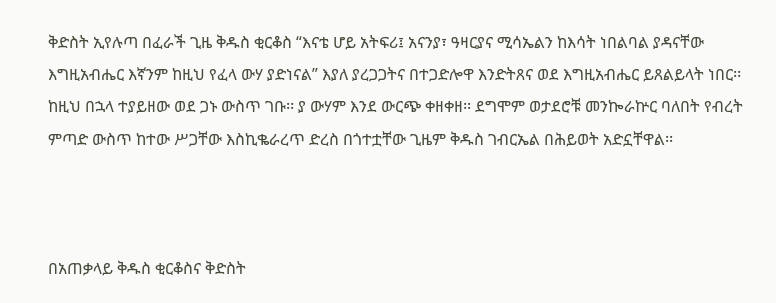ቅድስት ኢየሉጣ በፈራች ጊዜ ቅዱስ ቂርቆስ “እናቴ ሆይ አትፍሪ፤ አናንያ፣ ዓዛርያና ሚሳኤልን ከእሳት ነበልባል ያዳናቸው እግዚአብሔር እኛንም ከዚህ የፈላ ውሃ ያድነናል” እያለ ያረጋጋትና በተጋድሎዋ እንድትጸና ወደ እግዚአብሔር ይጸልይላት ነበር፡፡ ከዚህ በኋላ ተያይዘው ወደ ጋኑ ውስጥ ገቡ፡፡ ያ ውሃም እንደ ውርጭ ቀዘቀዘ፡፡ ደግሞም ወታደሮቹ መንኰራኵር ባለበት የብረት ምጣድ ውስጥ ከተው ሥጋቸው እስኪቈራረጥ ድረስ በጎተቷቸው ጊዜም ቅዱስ ገብርኤል በሕይወት አድኗቸዋል፡፡



በአጠቃላይ ቅዱስ ቂርቆስና ቅድስት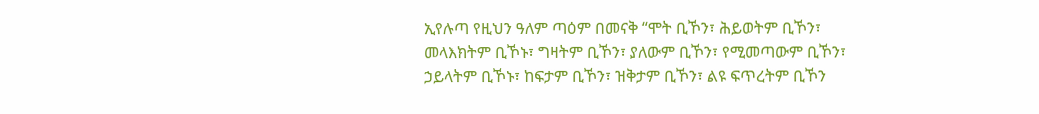ኢየሉጣ የዚህን ዓለም ጣዕም በመናቅ “ሞት ቢኾን፣ ሕይወትም ቢኾን፣ መላእክትም ቢኾኑ፣ ግዛትም ቢኾን፣ ያለውም ቢኾን፣ የሚመጣውም ቢኾን፣ ኃይላትም ቢኾኑ፣ ከፍታም ቢኾን፣ ዝቅታም ቢኾን፣ ልዩ ፍጥረትም ቢኾን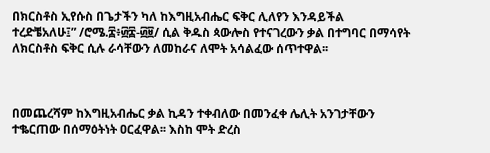በክርስቶስ ኢየሱስ በጌታችን ካለ ከእግዚአብሔር ፍቅር ሊለየን እንዳይችል ተረድቼአለሁ፤” /ሮሜ.፰፥፴፰-፴፱/ ሲል ቅዱስ ጳውሎስ የተናገረውን ቃል በተግባር በማሳየት ለክርስቶስ ፍቅር ሲሉ ራሳቸውን ለመከራና ለሞት አሳልፈው ሰጥተዋል፡፡



በመጨረሻም ከእግዚአብሔር ቃል ኪዳን ተቀብለው በመንፈቀ ሌሊት አንገታቸውን ተቈርጠው በሰማዕትነት ዐርፈዋል፡፡ እስከ ሞት ድረስ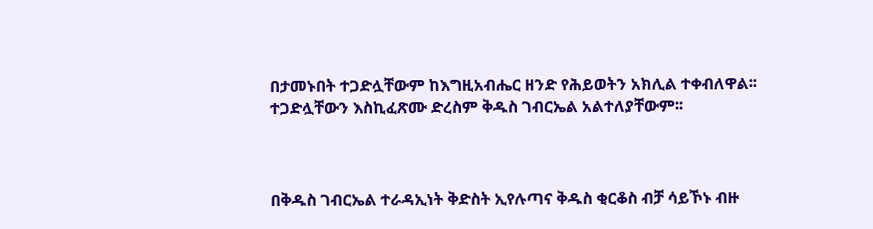በታመኑበት ተጋድሏቸውም ከእግዚአብሔር ዘንድ የሕይወትን አክሊል ተቀብለዋል፡፡ ተጋድሏቸውን እስኪፈጽሙ ድረስም ቅዱስ ገብርኤል አልተለያቸውም፡፡



በቅዱስ ገብርኤል ተራዳኢነት ቅድስት ኢየሉጣና ቅዱስ ቂርቆስ ብቻ ሳይኾኑ ብዙ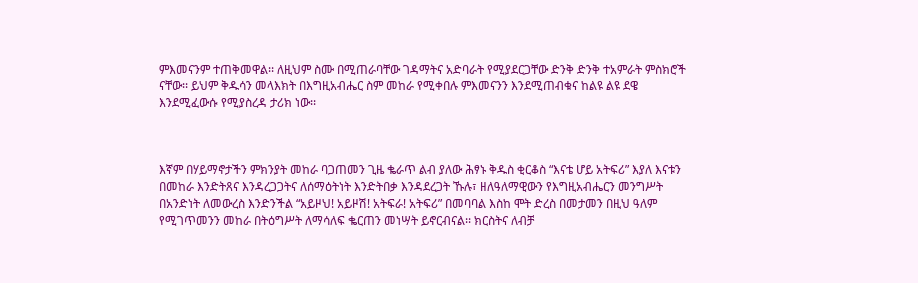ምእመናንም ተጠቅመዋል፡፡ ለዚህም ስሙ በሚጠራባቸው ገዳማትና አድባራት የሚያደርጋቸው ድንቅ ድንቅ ተአምራት ምስክሮች ናቸው፡፡ ይህም ቅዱሳን መላእክት በእግዚአብሔር ስም መከራ የሚቀበሉ ምእመናንን እንደሚጠብቁና ከልዩ ልዩ ደዌ እንደሚፈውሱ የሚያስረዳ ታሪክ ነው፡፡



እኛም በሃይማኖታችን ምክንያት መከራ ባጋጠመን ጊዜ ቈራጥ ልብ ያለው ሕፃኑ ቅዱስ ቂርቆስ “እናቴ ሆይ አትፍሪ” እያለ እናቱን በመከራ እንድትጸና እንዳረጋጋትና ለሰማዕትነት እንድትበቃ እንዳደረጋት ኹሉ፣ ዘለዓለማዊውን የእግዚአብሔርን መንግሥት በአንድነት ለመውረስ እንድንችል “አይዞህ! አይዞሽ! አትፍራ! አትፍሪ” በመባባል እስከ ሞት ድረስ በመታመን በዚህ ዓለም የሚገጥመንን መከራ በትዕግሥት ለማሳለፍ ቈርጠን መነሣት ይኖርብናል፡፡ ክርስትና ለብቻ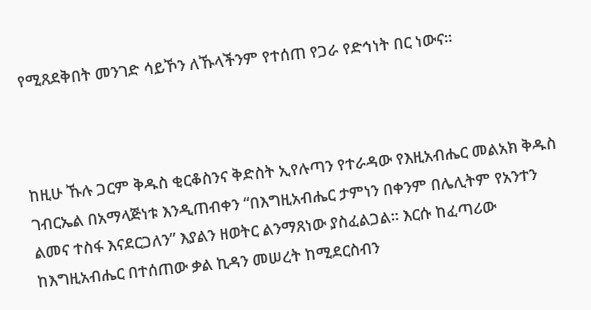የሚጸደቅበት መንገድ ሳይኾን ለኹላችንም የተሰጠ የጋራ የድኅነት በር ነውና፡፡



ከዚሁ ኹሉ ጋርም ቅዱስ ቂርቆስንና ቅድስት ኢየሉጣን የተራዳው የእዚአብሔር መልአክ ቅዱስ ገብርኤል በአማላጅነቱ እንዲጠብቀን “በእግዚአብሔር ታምነን በቀንም በሌሊትም የአንተን ልመና ተስፋ እናደርጋለን” እያልን ዘወትር ልንማጸነው ያስፈልጋል፡፡ እርሱ ከፈጣሪው ከእግዚአብሔር በተሰጠው ቃል ኪዳን መሠረት ከሚደርስብን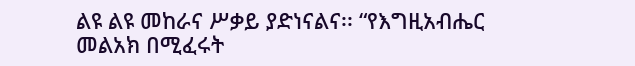ልዩ ልዩ መከራና ሥቃይ ያድነናልና፡፡ “የእግዚአብሔር መልአክ በሚፈሩት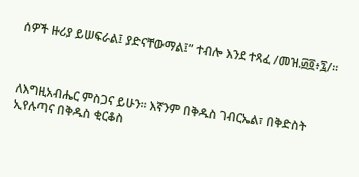ሰዎች ዙሪያ ይሠፍራል፤ ያድናቸውማል፤” ተብሎ እንደ ተጻፈ /መዝ.፴፬፥፯/፡፡



ለእግዚአብሔር ምስጋና ይሁን፡፡ እኛንም በቅዱስ ገብርኤል፣ በቅድስት ኢየሉጣና በቅዱስ ቂርቆስ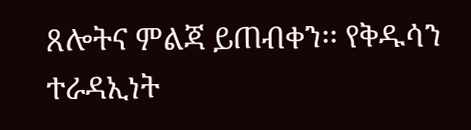ጸሎትና ምልጃ ይጠብቀን፡፡ የቅዱሳን ተራዳኢነት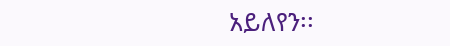አይለየን፡፡